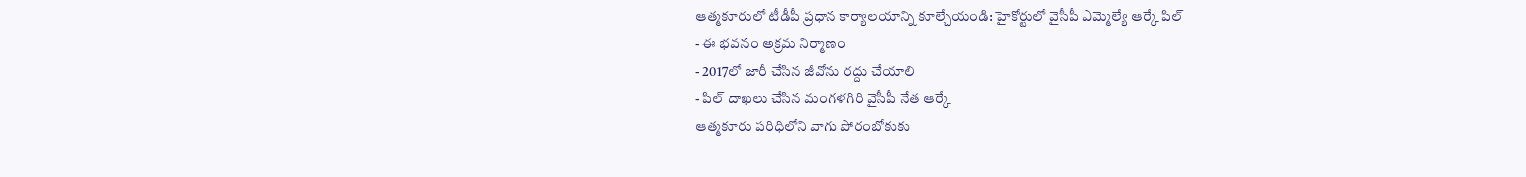ఆత్మకూరులో టీడీపీ ప్రధాన కార్యాలయాన్ని కూల్చేయండి: హైకోర్టులో వైసీపీ ఎమ్మెల్యే ఆర్కే పిల్
- ఈ భవనం అక్రమ నిర్మాణం
- 2017లో జారీ చేసిన జీవోను రద్దు చేయాలి
- పిల్ దాఖలు చేసిన మంగళగిరి వైసీపీ నేత ఆర్కే
ఆత్మకూరు పరిధిలోని వాగు పోరంబోకుకు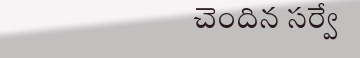చెందిన సర్వే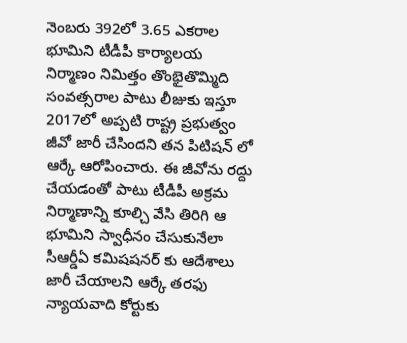నెంబరు 392లో 3.65 ఎకరాల భూమిని టీడీపీ కార్యాలయ నిర్మాణం నిమిత్తం తొంభైతొమ్మిది సంవత్సరాల పాటు లీజుకు ఇస్తూ 2017లో అప్పటి రాష్ట్ర ప్రభుత్వం జీవో జారీ చేసిందని తన పిటిషన్ లో ఆర్కే ఆరోపించారు. ఈ జీవోను రద్దు చేయడంతో పాటు టీడీపీ అక్రమ నిర్మాణాన్ని కూల్చి వేసి తిరిగి ఆ భూమిని స్వాధీనం చేసుకునేలా సీఆర్డీఏ కమిషషనర్ కు ఆదేశాలు జారీ చేయాలని ఆర్కే తరఫు న్యాయవాది కోర్టుకు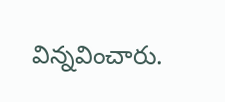విన్నవించారు.